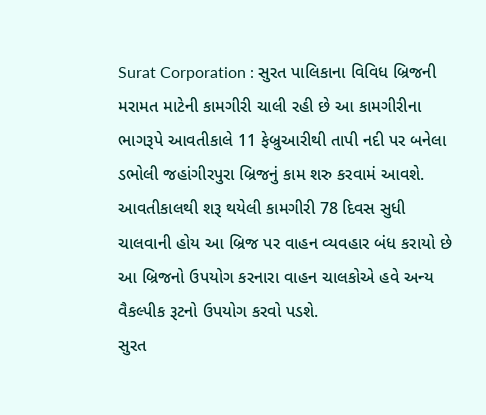Surat Corporation : સુરત પાલિકાના વિવિધ બ્રિજની મરામત માટેની કામગીરી ચાલી રહી છે આ કામગીરીના ભાગરૂપે આવતીકાલે 11 ફેબ્રુઆરીથી તાપી નદી પર બનેલા ડભોલી જહાંગીરપુરા બ્રિજનું કામ શરુ કરવામં આવશે. આવતીકાલથી શરૂ થયેલી કામગીરી 78 દિવસ સુધી ચાલવાની હોય આ બ્રિજ પર વાહન વ્યવહાર બંધ કરાયો છે આ બ્રિજનો ઉપયોગ કરનારા વાહન ચાલકોએ હવે અન્ય વૈકલ્પીક રૂટનો ઉપયોગ કરવો પડશે.
સુરત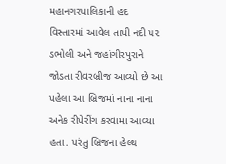મહાનગરપાલિકાની હદ વિસ્તારમાં આવેલ તાપી નદી ૫૨ ડભોલી અને જહાંગીરપુરાને જોડતા રીવરબ્રીજ આવ્યો છે આ પહેલા આ બ્રિજમાં નાના નાના અનેક રીપેરીંગ કરવામા આવ્યા હતા. પરંતુ બ્રિજના હેલ્થ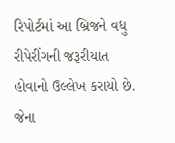રિપોર્ટમાં આ બ્રિજને વધુ રીપેરીંગની જરૂરીયાત હોવાનો ઉલ્લેખ કરાયો છે. જેના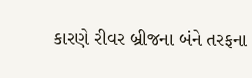કારણે રીવર બ્રીજના બંને તરફના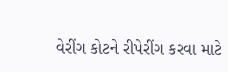વેરીંગ કોટને રીપેરીંગ કરવા માટે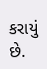કરાયું છે.